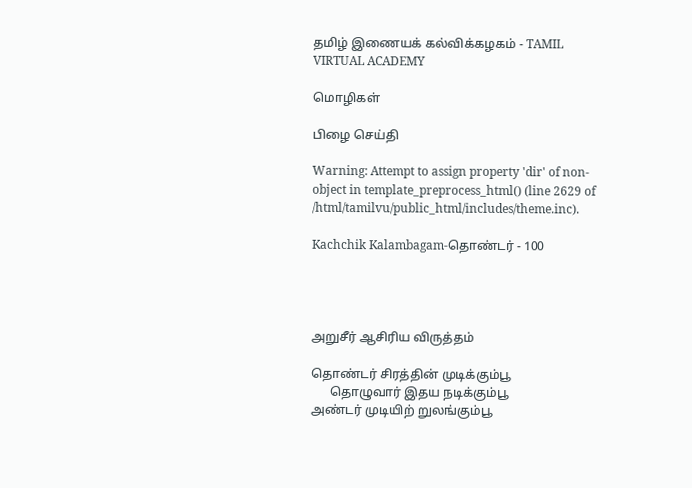தமிழ் இணையக் கல்விக்கழகம் - TAMIL VIRTUAL ACADEMY

மொழிகள்

பிழை செய்தி

Warning: Attempt to assign property 'dir' of non-object in template_preprocess_html() (line 2629 of /html/tamilvu/public_html/includes/theme.inc).

Kachchik Kalambagam-தொண்டர் - 100




அறுசீர் ஆசிரிய விருத்தம்

தொண்டர் சிரத்தின் முடிக்கும்பூ
      தொழுவார் இதய நடிக்கும்பூ
அண்டர் முடியிற் றுலங்கும்பூ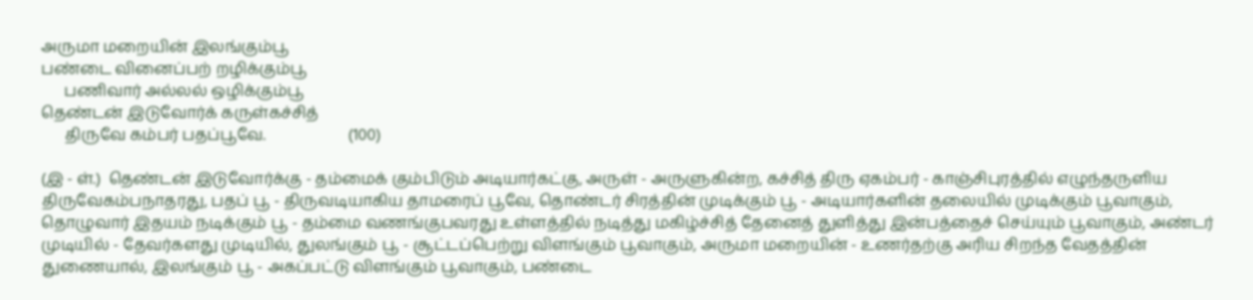அருமா மறையின் இலங்கும்பூ
பண்டை வினைப்பற் றழிக்கும்பூ
      பணிவார் அல்லல் ஒழிக்கும்பூ
தெண்டன் இடுவோர்க் கருள்கச்சித்
      திருவே கம்பர் பதப்பூவே.                     (100)

(இ - ள்.)  தெண்டன் இடுவோர்க்கு - தம்மைக் கும்பிடும் அடியார்கட்கு, அருள் - அருளுகின்ற, கச்சித் திரு ஏகம்பர் - காஞ்சிபுரத்தில் எழுந்தருளிய திருவேகம்பநாதரது, பதப் பூ - திருவடியாகிய தாமரைப் பூவே, தொண்டர் சிரத்தின் முடிக்கும் பூ - அடியார்களின் தலையில் முடிக்கும் பூவாகும், தொழுவார் இதயம் நடிக்கும் பூ - தம்மை வணங்குபவரது உள்ளத்தில் நடித்து மகிழ்ச்சித் தேனைத் துளித்து இன்பத்தைச் செய்யும் பூவாகும், அண்டர் முடியில் - தேவர்களது முடியில், துலங்கும் பூ - சூட்டப்பெற்று விளங்கும் பூவாகும், அருமா மறையின் - உணர்தற்கு அரிய சிறந்த வேதத்தின் துணையால், இலங்கும் பூ - அகப்பட்டு விளங்கும் பூவாகும், பண்டை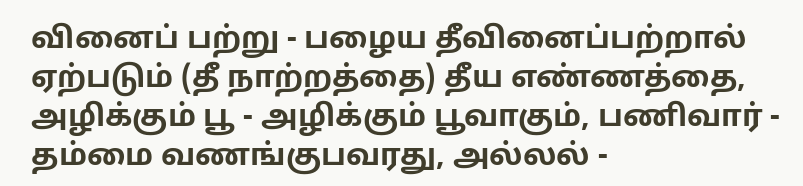வினைப் பற்று - பழைய தீவினைப்பற்றால் ஏற்படும் (தீ நாற்றத்தை) தீய எண்ணத்தை, அழிக்கும் பூ - அழிக்கும் பூவாகும், பணிவார் - தம்மை வணங்குபவரது, அல்லல் -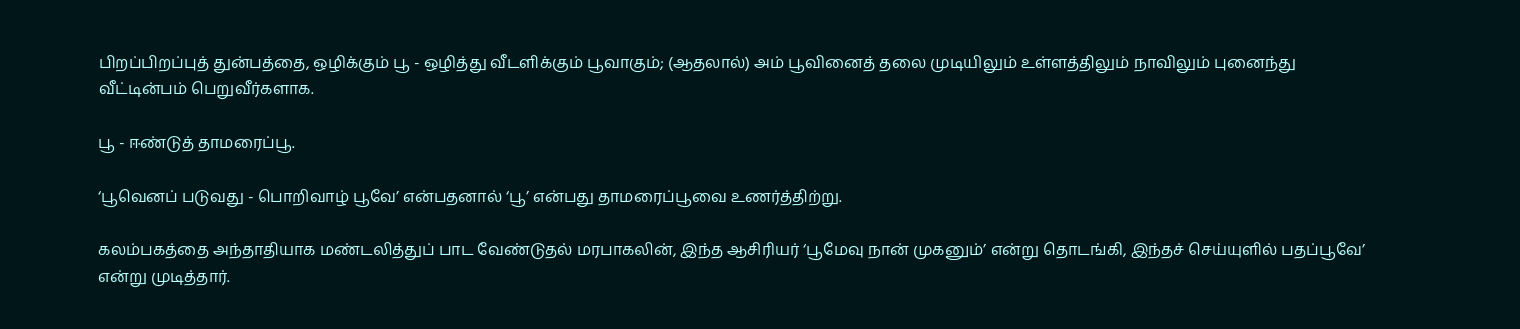பிறப்பிறப்புத் துன்பத்தை, ஒழிக்கும் பூ - ஒழித்து வீடளிக்கும் பூவாகும்; (ஆதலால்) அம் பூவினைத் தலை முடியிலும் உள்ளத்திலும் நாவிலும் புனைந்து வீட்டின்பம் பெறுவீர்களாக.

பூ - ஈண்டுத் தாமரைப்பூ.

‘பூவெனப் படுவது - பொறிவாழ் பூவே’ என்பதனால் ‘பூ’ என்பது தாமரைப்பூவை உணர்த்திற்று.

கலம்பகத்தை அந்தாதியாக மண்டலித்துப் பாட வேண்டுதல் மரபாகலின், இந்த ஆசிரியர் ‘பூமேவு நான் முகனும்’ என்று தொடங்கி, இந்தச் செய்யுளில் பதப்பூவே’ என்று முடித்தார்.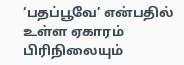‘பதப்பூவே’ என்பதில் உள்ள ஏகாரம் பிரிநிலையும்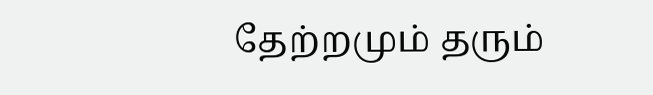தேற்றமும் தரும்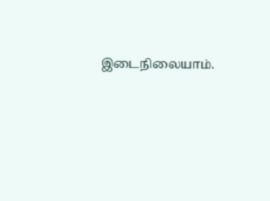இடைநிலையாம்.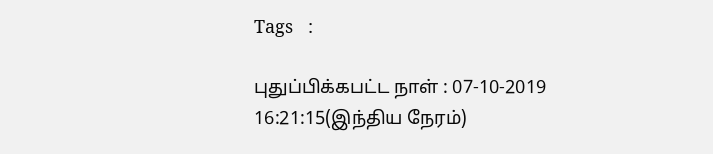Tags   :

புதுப்பிக்கபட்ட நாள் : 07-10-2019 16:21:15(இந்திய நேரம்)